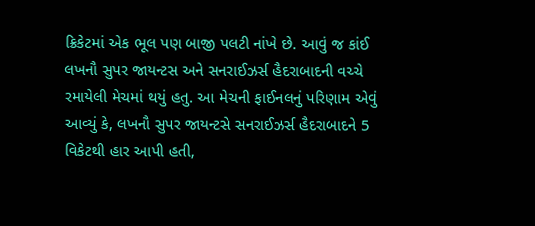ક્રિકેટમાં એક ભૂલ પણ બાજી પલટી નાંખે છે. આવું જ કાંઈ લખનૌ સુપર જાયન્ટસ અને સનરાઈઝર્સ હૈદરાબાદની વચ્ચે રમાયેલી મેચમાં થયું હતુ. આ મેચની ફાઈનલનું પરિણામ એવું આવ્યું કે, લખનૌ સુપર જાયન્ટસે સનરાઈઝર્સ હૈદરાબાદને 5 વિકેટથી હાર આપી હતી,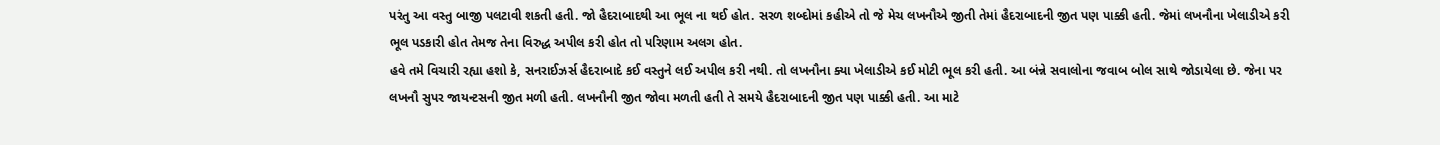પરંતુ આ વસ્તુ બાજી પલટાવી શકતી હતી. જો હૈદરાબાદથી આ ભૂલ ના થઈ હોત. સરળ શબ્દોમાં કહીએ તો જે મેચ લખનૌએ જીતી તેમાં હૈદરાબાદની જીત પણ પાક્કી હતી. જેમાં લખનૌના ખેલાડીએ કરી ભૂલ પડકારી હોત તેમજ તેના વિરુદ્ધ અપીલ કરી હોત તો પરિણામ અલગ હોત.
હવે તમે વિચારી રહ્યા હશો કે, સનરાઈઝર્સ હૈદરાબાદે કઈ વસ્તુને લઈ અપીલ કરી નથી. તો લખનૌના ક્યા ખેલાડીએ કઈ મોટી ભૂલ કરી હતી. આ બંન્ને સવાલોના જવાબ બોલ સાથે જોડાયેલા છે. જેના પર લખનૌ સુપર જાયન્ટસની જીત મળી હતી. લખનૌની જીત જોવા મળતી હતી તે સમયે હૈદરાબાદની જીત પણ પાક્કી હતી. આ માટે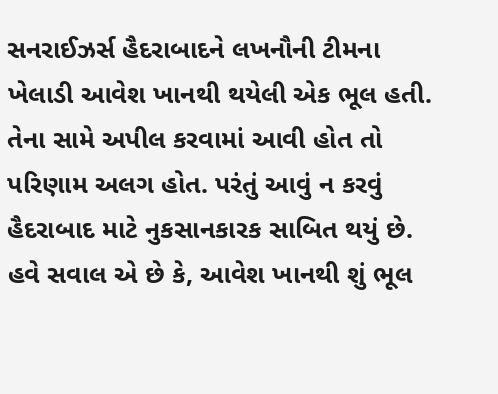સનરાઈઝર્સ હૈદરાબાદને લખનૌની ટીમના ખેલાડી આવેશ ખાનથી થયેલી એક ભૂલ હતી. તેના સામે અપીલ કરવામાં આવી હોત તો પરિણામ અલગ હોત. પરંતું આવું ન કરવું હૈદરાબાદ માટે નુકસાનકારક સાબિત થયું છે.
હવે સવાલ એ છે કે, આવેશ ખાનથી શું ભૂલ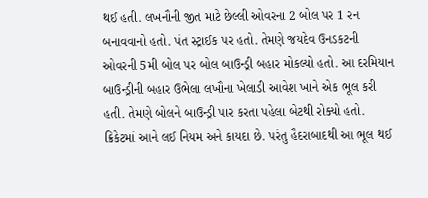થઈ હતી. લખનૌની જીત માટે છેલ્લી ઓવરના 2 બોલ પર 1 રન બનાવવાનો હતો. પંત સ્ટ્રાઈક પર હતો. તેમણે જયદેવ ઉનડકટની ઓવરની 5મી બોલ પર બોલ બાઉન્ડ્રી બહાર મોકલ્યો હતો. આ દરમિયાન બાઉન્ડ્રીની બહાર ઉભેલા લખૌના ખેલાડી આવેશ ખાને એક ભૂલ કરી હતી. તેમણે બોલને બાઉન્ડ્રી પાર કરતા પહેલા બેટથી રોક્યો હતો. ક્રિકેટમાં આને લઈ નિયમ અને કાયદા છે. પરંતુ હૈદરાબાદથી આ ભૂલ થઈ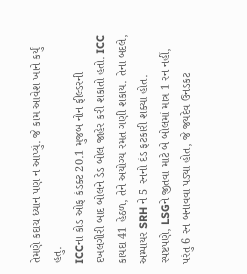તેમણે કદાચ ધ્યાન પણ ન આપ્યું. જે કામ આવેશ ખાને કર્યું હતુ.
ICCના કોડ ઓફ કંડક્ટ 20.1 મુજબ નોન ફીલ્ડરની દખલગીરી બાદ બોલને ડેડ બોલ જાહેર કરી શકાતો હતો. ICC કાયદા 41 હેઠળ, તેને અયોગ્ય રમત ગણી શકાય. તેના બદલે, અમ્પાયર SRH ને 5 રનનો દંડ ફટકારી શક્યા હોત.
સ્પષ્ટપણે, LSGને જીતવા માટે બે બોલમાં માત્ર 1 રન નહીં, પરંતુ 6 રન બનાવવા પડ્યા હોત, જે જયદેવ ઉનડકટ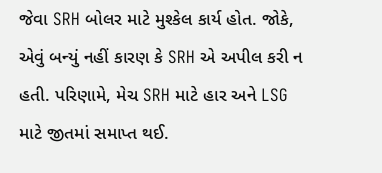જેવા SRH બોલર માટે મુશ્કેલ કાર્ય હોત. જોકે, એવું બન્યું નહીં કારણ કે SRH એ અપીલ કરી ન હતી. પરિણામે, મેચ SRH માટે હાર અને LSG માટે જીતમાં સમાપ્ત થઈ.